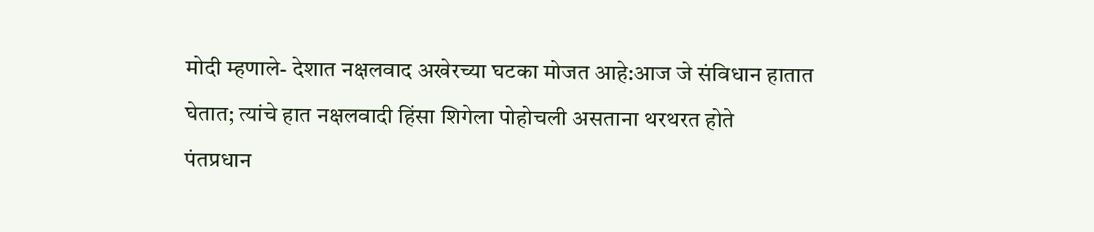मोदी म्हणाले- देशात नक्षलवाद अखेरच्या घटका मोजत आहे:आज जे संविधान हातात घेतात; त्यांचे हात नक्षलवादी हिंसा शिगेला पोहोचली असताना थरथरत होते
पंतप्रधान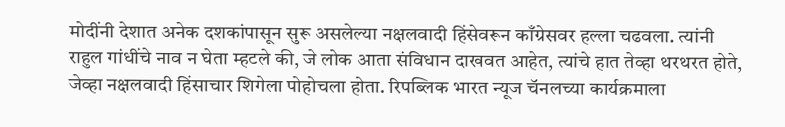मोदींनी देशात अनेक दशकांपासून सुरू असलेल्या नक्षलवादी हिंसेवरून काँग्रेसवर हल्ला चढवला. त्यांनी राहुल गांधींचे नाव न घेता म्हटले की, जे लोक आता संविधान दाखवत आहेत, त्यांचे हात तेव्हा थरथरत होते, जेव्हा नक्षलवादी हिंसाचार शिगेला पोहोचला होता. रिपब्लिक भारत न्यूज चॅनलच्या कार्यक्रमाला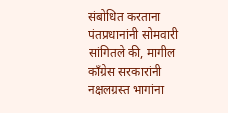संबोधित करताना पंतप्रधानांनी सोमवारी सांगितले की, मागील काँग्रेस सरकारांनी नक्षलग्रस्त भागांना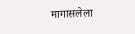मागासलेला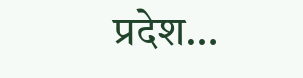प्रदेश…